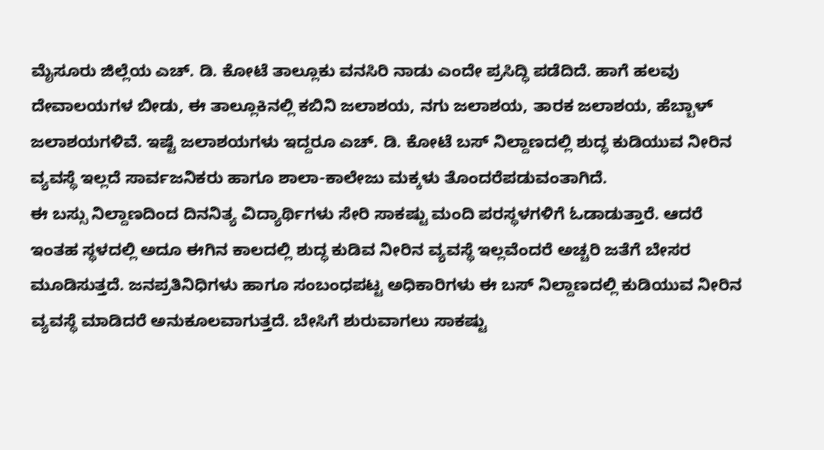ಮೈಸೂರು ಜಿಲ್ಲೆಯ ಎಚ್. ಡಿ. ಕೋಟೆ ತಾಲ್ಲೂಕು ವನಸಿರಿ ನಾಡು ಎಂದೇ ಪ್ರಸಿದ್ಧಿ ಪಡೆದಿದೆ. ಹಾಗೆ ಹಲವು ದೇವಾಲಯಗಳ ಬೀಡು, ಈ ತಾಲ್ಲೂಕಿನಲ್ಲಿ ಕಬಿನಿ ಜಲಾಶಯ, ನಗು ಜಲಾಶಯ, ತಾರಕ ಜಲಾಶಯ, ಹೆಬ್ಬಾಳ್ ಜಲಾಶಯಗಳಿವೆ. ಇಷ್ಟೆ ಜಲಾಶಯಗಳು ಇದ್ದರೂ ಎಚ್. ಡಿ. ಕೋಟೆ ಬಸ್ ನಿಲ್ದಾಣದಲ್ಲಿ ಶುದ್ಧ ಕುಡಿಯುವ ನೀರಿನ ವ್ಯವಸ್ಥೆ ಇಲ್ಲದೆ ಸಾರ್ವಜನಿಕರು ಹಾಗೂ ಶಾಲಾ-ಕಾಲೇಜು ಮಕ್ಕಳು ತೊಂದರೆಪಡುವಂತಾಗಿದೆ.
ಈ ಬಸ್ಸು ನಿಲ್ದಾಣದಿಂದ ದಿನನಿತ್ಯ ವಿದ್ಯಾರ್ಥಿಗಳು ಸೇರಿ ಸಾಕಷ್ಟು ಮಂದಿ ಪರಸ್ಥಳಗಳಿಗೆ ಓಡಾಡುತ್ತಾರೆ. ಆದರೆ ಇಂತಹ ಸ್ಥಳದಲ್ಲಿ ಅದೂ ಈಗಿನ ಕಾಲದಲ್ಲಿ ಶುದ್ಧ ಕುಡಿವ ನೀರಿನ ವ್ಯವಸ್ಥೆ ಇಲ್ಲವೆಂದರೆ ಅಚ್ಚರಿ ಜತೆಗೆ ಬೇಸರ ಮೂಡಿಸುತ್ತದೆ. ಜನಪ್ರತಿನಿಧಿಗಳು ಹಾಗೂ ಸಂಬಂಧಪಟ್ಟ ಅಧಿಕಾರಿಗಳು ಈ ಬಸ್ ನಿಲ್ದಾಣದಲ್ಲಿ ಕುಡಿಯುವ ನೀರಿನ ವ್ಯವಸ್ಥೆ ಮಾಡಿದರೆ ಅನುಕೂಲವಾಗುತ್ತದೆ. ಬೇಸಿಗೆ ಶುರುವಾಗಲು ಸಾಕಷ್ಟು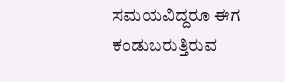ಸಮಯವಿದ್ದರೂ ಈಗ ಕಂಡುಬರುತ್ತಿರುವ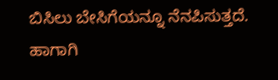ಬಿಸಿಲು ಬೇಸಿಗೆಯನ್ನೂ ನೆನಪಿಸುತ್ತದೆ. ಹಾಗಾಗಿ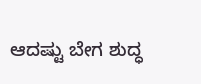ಆದಷ್ಟು ಬೇಗ ಶುದ್ಧ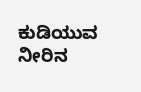ಕುಡಿಯುವ ನೀರಿನ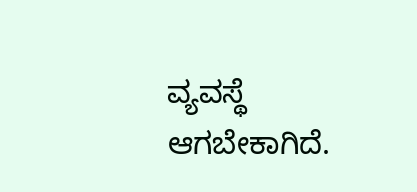ವ್ಯವಸ್ಥೆ ಆಗಬೇಕಾಗಿದೆ.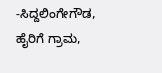-ಸಿದ್ದಲಿಂಗೇಗೌಡ, ಹೈರಿಗೆ ಗ್ರಾಮ,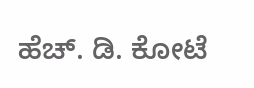ಹೆಚ್. ಡಿ. ಕೋಟೆ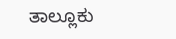ತಾಲ್ಲೂಕು